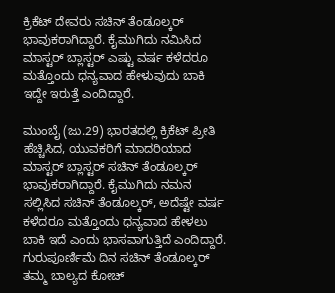ಕ್ರಿಕೆಟ್ ದೇವರು ಸಚಿನ್ ತೆಂಡೂಲ್ಕರ್ ಭಾವುಕರಾಗಿದ್ದಾರೆ. ಕೈಮುಗಿದು ನಮಿಸಿದ ಮಾಸ್ಟರ್ ಬ್ಲಾಸ್ಟರ್ ಎಷ್ಟು ವರ್ಷ ಕಳೆದರೂ ಮತ್ತೊಂದು ಧನ್ಯವಾದ ಹೇಳುವುದು ಬಾಕಿ ಇದ್ದೇ ಇರುತ್ತೆ ಎಂದಿದ್ದಾರೆ.

ಮುಂಬೈ (ಜು.29) ಭಾರತದಲ್ಲಿ ಕ್ರಿಕೆಟ್ ಪ್ರೀತಿ ಹೆಚ್ಚಿಸಿದ, ಯುವಕರಿಗೆ ಮಾದರಿಯಾದ ಮಾಸ್ಟರ್ ಬ್ಲಾಸ್ಟರ್ ಸಚಿನ್ ತೆಂಡೂಲ್ಕರ್ ಭಾವುಕರಾಗಿದ್ದಾರೆ. ಕೈಮುಗಿದು ನಮನ ಸಲ್ಲಿಸಿದ ಸಚಿನ್ ತೆಂಡೂಲ್ಕರ್, ಅದೆಷ್ಟೇ ವರ್ಷ ಕಳೆದರೂ ಮತ್ತೊಂದು ಧನ್ಯವಾದ ಹೇಳಲು ಬಾಕಿ ಇದೆ ಎಂದು ಭಾಸವಾಗುತ್ತಿದೆ ಎಂದಿದ್ದಾರೆ. ಗುರುಪೂರ್ಣಿಮೆ ದಿನ ಸಚಿನ್ ತೆಂಡೂಲ್ಕರ್ ತಮ್ಮ ಬಾಲ್ಯದ ಕೋಚ್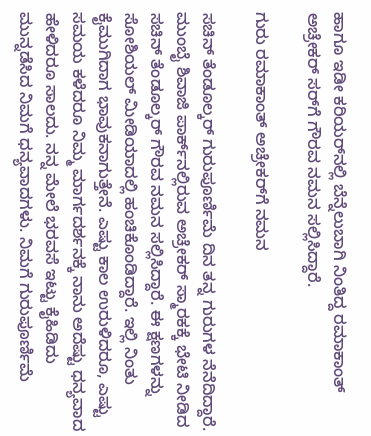ಹಾಗೂ ಇಡೀ ಕರಿಯರ್‌ನಲ್ಲಿ ಬೆನ್ನೆಲುಬಾಗಿ ನಿಂತಿದ್ದ ರಮಾಕಾಂತ್ ಅಚ್ರೇಕರ್ ಸರ್‌ಗೆ ಗೌರವ ನಮನ ಸಲ್ಲಿಸಿದ್ದಾರೆ.

ಗುರು ರಮಾಕಾಂತ್ ಅಚ್ರೇಕರ್‌ಗೆ ನಮನ

ಸಚಿನ್ ತೆಂಡೂಲ್ಕರ್ ಗುರುಪೂರ್ಣಿಮೆ ದಿನ ತನ್ನ ಗುರುಗಳ ನೆನೆದಿದ್ದಾರೆ. ಮುಂಬೈ ಶಿವಾಜಿ ಪಾರ್ಕ್‌ನಲ್ಲಿರುವ ಅಚ್ರೇಕರ್ ಸ್ಮಾರಕಕ್ಕೆ ಭೇಟಿ ನೀಡಿದ ಸಚಿನ್ ತೆಂಡೂಲ್ಕರ್ ಗೌರವ ನಮನ ಸಲ್ಲಿಸಿದ್ದಾರೆ. ಈ ಕ್ಷಣಗಳನ್ನು ಸೋಶಿಯಲ್ ಮೀಡಿಯಾದಲ್ಲಿ ಹಂಚಿಕೊಂಡಿದ್ದಾರೆ. ಇಲ್ಲಿ ನಿಂತು ಕೈಮುಗಿದಾಗ ಭಾವುಕನಾಗುತ್ತೇನೆ. ಎಷ್ಟು ಕಾಲ ಉರುಳಿದರೂ, ಎಷ್ಟು ಸಮಯ ಕಳೆದರೂ ನಿಮ್ಮ ಮಾರ್ಗದರ್ಶನಕ್ಕೆ ನಾನು ಅದೆಷ್ಟು ಧನ್ಯವಾದ ಹೇಳಿದರೂ ಸಾಲದು. ನನ್ನ ಮೇಲೆ ಭರವಸೆ ಇಟ್ಟು ಕೈಹಿಡಿದು ಮುನ್ನಡೆಸಿದ ನಿಮಗೆ ಧನ್ಯವಾದಗಳು. ನಿಮಗೆ ಗುರುಪೂರ್ಣಿಮೆ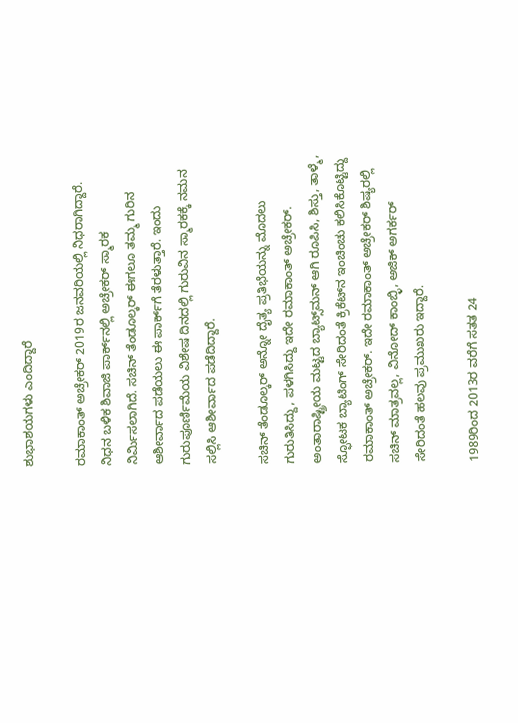ಶುಭಾಶಯಗಳು ಎಂದಿದ್ದಾರೆ

ರಮಾಕಾಂತ್ ಅಚ್ರೇಕರ್ 2019ರ ಜನವರಿಯಲ್ಲಿ ನಿಧರಾಗಿದ್ದಾರೆ. ನಿಧನ ಬಳಿಕ ಶಿವಾಜಿ ಪಾರ್ಕ್‌ನಲ್ಲಿ ಅಚ್ರೇಕರ್ ಸ್ಮಾರಕ ನಿರ್ಮಿಸಲಾಗಿದೆ. ಸಚಿನ್ ತೆಂಡೂಲ್ಕರ್ ಈಗಲೂ ತಮ್ಮ ಗುರಿನ ಆಶೀರ್ವಾದ ಪಡೆಯಲು ಈ ಪಾರ್ಕ್‌ಗೆ ತೆರಳುತ್ತಾರೆ. ಇಂದು ಗುರುಪೂರ್ಣಿಮೆಯ ವಿಶೇಷ ದಿನದಲ್ಲಿ ಗುರುವಿನ ಸ್ಮಾರಕಕ್ಕೆ ನಮನ ಸಲ್ಲಿಸಿ ಆಶೀರ್ವಾದ ಪಡೆದಿದ್ದಾರೆ.

ಸಚಿನ್ ತೆಂಡೂಲ್ಕರ್ ಅನ್ನೋ ದೈತ್ಯ ಪ್ರತಿಭೆಯನ್ನು ಮೊದಲು ಗುರುತಿಸಿದ್ದು, ಪಳಗಿಸಿದ್ದು ಇದೇ ರಮಾಕಾಂತ್ ಅಚ್ರೇಕರ್. ಅಂತಾರಾಷ್ಟ್ರೀಯ ಮಟ್ಟದ ಬ್ಯಾಟ್ಸ್‌ಮನ್ ಆಗಿ ರೂಪಿಸಿ, ಶಿಸ್ತು, ತಾಳ್ಮೆ, ಸ್ಫೋಟಕ ಬ್ಯಾಟಿಂಗ್ ಸೇರಿದಂತೆ ಕ್ರಿಕೆಟ್‌ನ ಇಂಚಿಂಚು ಕಲಿಸಿಕೊಟ್ಟಿದ್ದು ರಮಾಕಾಂತ್ ಅಚ್ರೇಕರ್. ಇದೇ ರಮಾಕಾಂತ್ ಅಚ್ರೇಕರ್ ಶಿಷ್ಯರಲ್ಲಿ ಸಚಿನ್ ಮಾತ್ರವಲ್ಲ, ವಿನೋದ್ ಕಾಂಬ್ಳಿ, ಅಜಿಕ್ ಅಗರ್ಕರ್ ಸೇರಿದಂತೆ ಹಲವು ಪ್ರಮುಖರು ಇದ್ದಾರೆ.

1989ರಿಂದ 2013ರ ವರೆಗೆ ಸತತ 24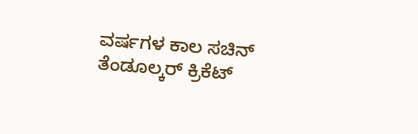ವರ್ಷಗಳ ಕಾಲ ಸಚಿನ್ ತೆಂಡೂಲ್ಕರ್ ಕ್ರಿಕೆಟ್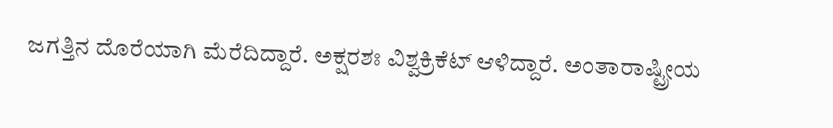ಜಗತ್ತಿನ ದೊರೆಯಾಗಿ ಮೆರೆದಿದ್ದಾರೆ. ಅಕ್ಷರಶಃ ವಿಶ್ವಕ್ರಿಕೆಟ್ ಆಳಿದ್ದಾರೆ. ಅಂತಾರಾಷ್ಟ್ರೀಯ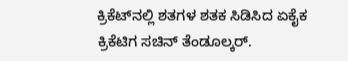ಕ್ರಿಕೆಟ್‌ನಲ್ಲಿ ಶತಗಳ ಶತಕ ಸಿಡಿಸಿದ ಏಕೈಕ ಕ್ರಿಕೆಟಿಗ ಸಚಿನ್ ತೆಂಡೂಲ್ಕರ್.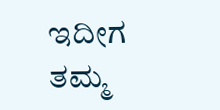ಇದೀಗ ತಮ್ಮ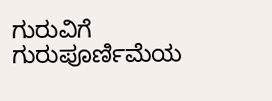ಗುರುವಿಗೆ ಗುರುಪೂರ್ಣಿಮೆಯ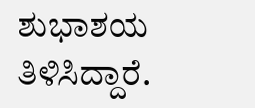ಶುಭಾಶಯ ತಿಳಿಸಿದ್ದಾರೆ.